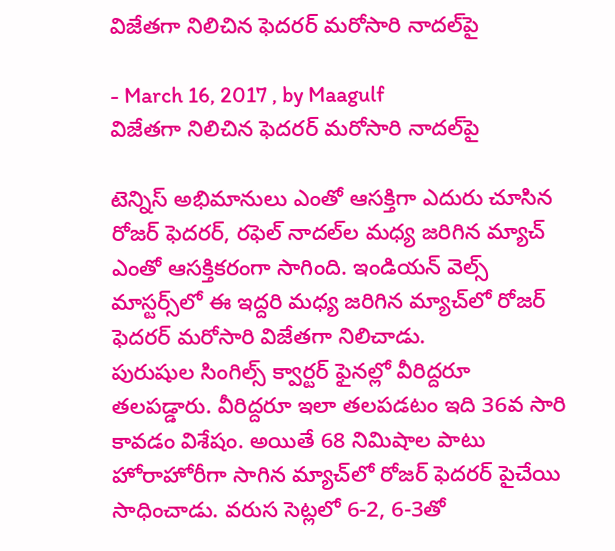విజేతగా నిలిచిన ఫెదరర్ మరోసారి నాదల్‌పై

- March 16, 2017 , by Maagulf
విజేతగా నిలిచిన ఫెదరర్ మరోసారి నాదల్‌పై

టెన్నిస్ అభిమానులు ఎంతో ఆసక్తిగా ఎదురు చూసిన రోజర్ ఫెదరర్, రఫెల్ నాదల్‌ల మధ్య జరిగిన మ్యాచ్ ఎంతో ఆసక్తికరంగా సాగింది. ఇండియన్ వెల్స్ మాస్టర్స్‌లో ఈ ఇద్దరి మధ్య జరిగిన మ్యాచ్‌లో రోజర్ ఫెదరర్ మరోసారి విజేతగా నిలిచాడు.
పురుషుల సింగిల్స్‌ క్వార్టర్‌ ఫైనల్లో వీరిద్దరూ తలపడ్డారు. వీరిద్దరూ ఇలా తలపడటం ఇది 36వ సారి కావడం విశేషం. అయితే 68 నిమిషాల పాటు హోరాహోరీగా సాగిన మ్యాచ్‌లో రోజర్‌ ఫెదరర్‌ పైచేయి సాధించాడు. వరుస సెట్లలో 6-2, 6-3తో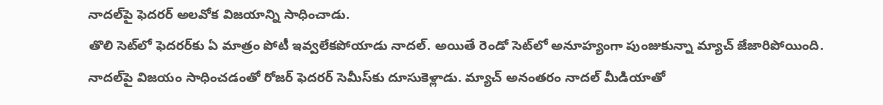నాదల్‌పై ఫెదరర్ అలవోక విజయాన్ని సాధించాడు.
తొలి సెట్‌లో ఫెదరర్‌కు ఏ మాత్రం పోటీ ఇవ్వలేకపోయాడు నాదల్. అయితే రెండో సెట్‌లో అనూహ్యంగా పుంజుకున్నా మ్యాచ్ జేజారిపోయింది.
నాదల్‌పై విజయం సాధించడంతో రోజర్ ఫెదరర్ సెమీస్‌కు దూసుకెళ్లాడు. మ్యాచ్‌ అనంతరం నాదల్‌ మీడియాతో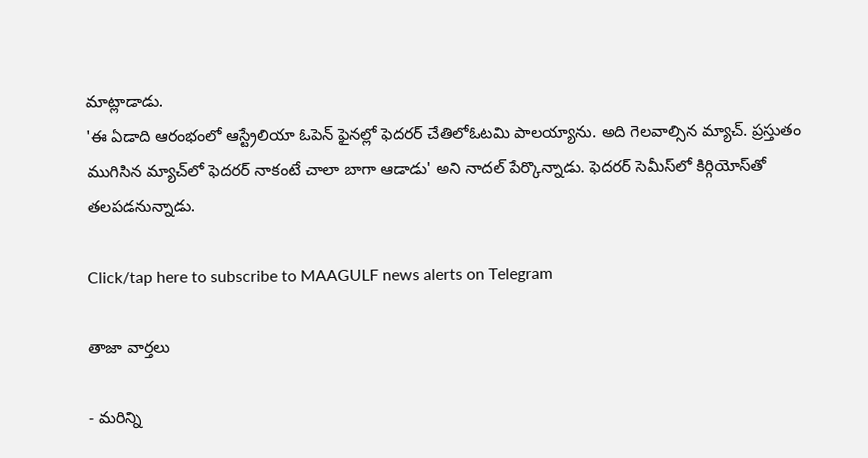మాట్లాడాడు.
'ఈ ఏడాది ఆరంభంలో ఆస్ట్రేలియా ఓపెన్‌ ఫైనల్లో ఫెదరర్‌ చేతిలోఓటమి పాలయ్యాను. అది గెలవాల్సిన మ్యాచ్‌. ప్రస్తుతం ముగిసిన మ్యాచ్‌లో ఫెదరర్‌ నాకంటే చాలా బాగా ఆడాడు' అని నాదల్ పేర్కొన్నాడు. ఫెదరర్ సెమీస్‌లో కిర్గియోస్‌తో తలపడనున్నాడు.

Click/tap here to subscribe to MAAGULF news alerts on Telegram

తాజా వార్తలు

- మరిన్ని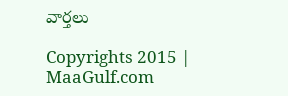వార్తలు

Copyrights 2015 | MaaGulf.com